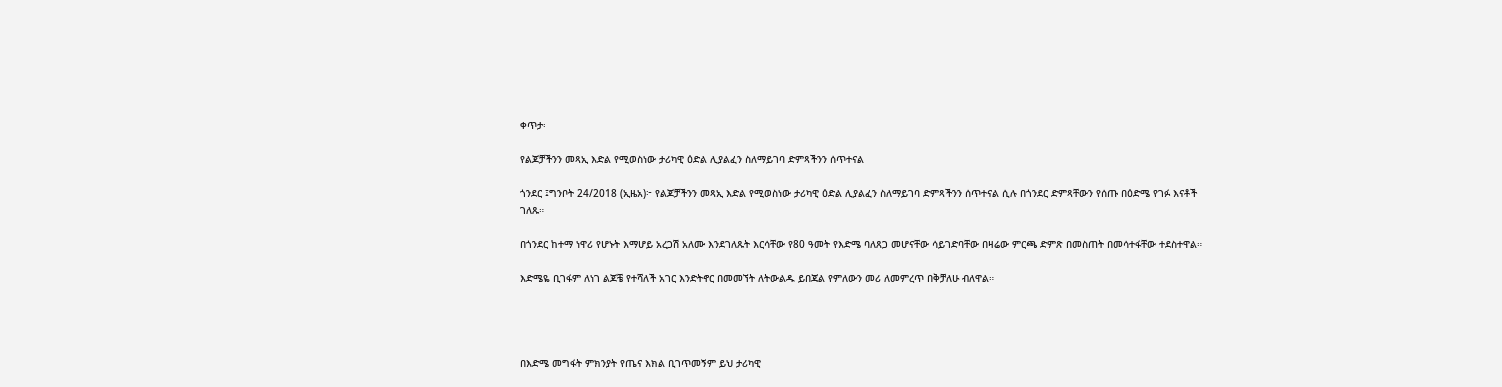ቀጥታ፡

የልጆቻችንን መጻኢ እድል የሚወስነው ታሪካዊ ዕድል ሊያልፈን ስለማይገባ ድምጻችንን ሰጥተናል

ጎንደር ፤ግንቦት 24/2018 (ኢዜአ)፦ የልጆቻችንን መጻኢ እድል የሚወስነው ታሪካዊ ዕድል ሊያልፈን ስለማይገባ ድምጻችንን ሰጥተናል ሲሉ በጎንደር ድምጻቸውን የሰጡ በዕድሜ የገፉ እናቶች ገለጹ።

በጎንደር ከተማ ነዋሪ የሆኑት እማሆይ አረጋሽ አለሙ እንደገለጹት እርሳቸው የ80 ዓመት የእድሜ ባለጸጋ መሆናቸው ሳይገድባቸው በዛሬው ምርጫ ድምጽ በመስጠት በመሳተፋቸው ተደስተዋል።

እድሜዬ ቢገፋም ለነገ ልጆቼ የተሻለች አገር እንድትኖር በመመኘት ለትውልዱ ይበጃል የምለውን መሪ ለመምረጥ በቅቻለሁ ብለዋል።




በእድሜ መግፋት ምክንያት የጤና እክል ቢገጥመኝም ይህ ታሪካዊ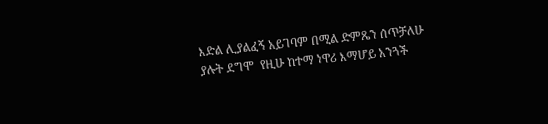እድል ሊያልፈኝ አይገባም በሚል ድምጼን ሰጥቻለሁ ያሉት ደግሞ  የዚሁ ከተማ ነዋሪ እማሆይ አንጓች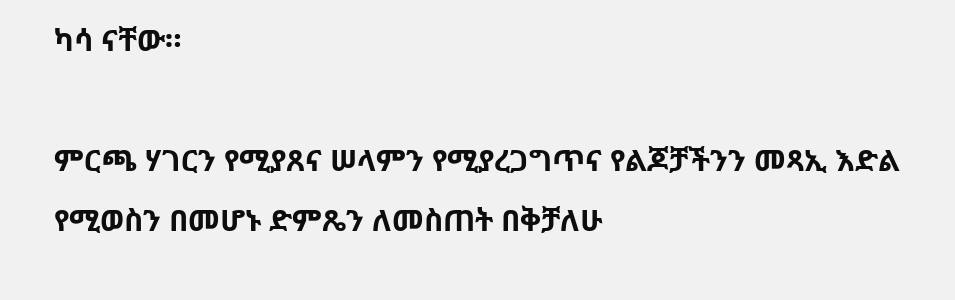ካሳ ናቸው።

ምርጫ ሃገርን የሚያጸና ሠላምን የሚያረጋግጥና የልጆቻችንን መጻኢ እድል የሚወስን በመሆኑ ድምጼን ለመስጠት በቅቻለሁ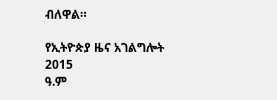ብለዋል።

የኢትዮጵያ ዜና አገልግሎት
2015
ዓ.ም